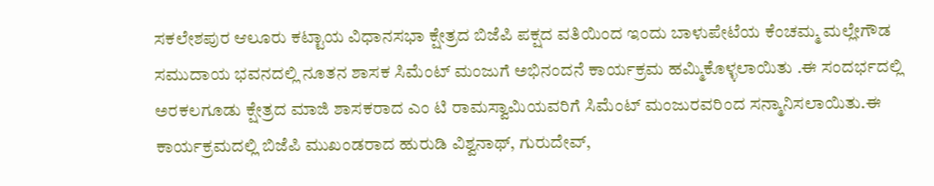ಸಕಲೇಶಪುರ ಆಲೂರು ಕಟ್ಟಾಯ ವಿಧಾನಸಭಾ ಕ್ಷೇತ್ರದ ಬಿಜೆಪಿ ಪಕ್ಷದ ವತಿಯಿಂದ ಇಂದು ಬಾಳುಪೇಟೆಯ ಕೆಂಚಮ್ಮ ಮಲ್ಲೇಗೌಡ ಸಮುದಾಯ ಭವನದಲ್ಲಿ ನೂತನ ಶಾಸಕ ಸಿಮೆಂಟ್ ಮಂಜುಗೆ ಅಭಿನಂದನೆ ಕಾರ್ಯಕ್ರಮ ಹಮ್ಮಿಕೊಳ್ಳಲಾಯಿತು .ಈ ಸಂದರ್ಭದಲ್ಲಿ ಅರಕಲಗೂಡು ಕ್ಷೇತ್ರದ ಮಾಜಿ ಶಾಸಕರಾದ ಎಂ ಟಿ ರಾಮಸ್ವಾಮಿಯವರಿಗೆ ಸಿಮೆಂಟ್ ಮಂಜುರವರಿಂದ ಸನ್ಮಾನಿಸಲಾಯಿತು.ಈ ಕಾರ್ಯಕ್ರಮದಲ್ಲಿ ಬಿಜೆಪಿ ಮುಖಂಡರಾದ ಹುರುಡಿ ವಿಶ್ವನಾಥ್, ಗುರುದೇವ್,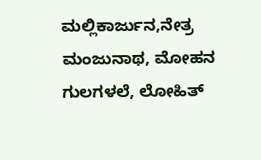ಮಲ್ಲಿಕಾರ್ಜುನ,ನೇತ್ರ ಮಂಜುನಾಥ, ಮೋಹನ ಗುಲಗಳಲೆ, ಲೋಹಿತ್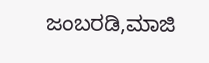ಜಂಬರಡಿ,ಮಾಜಿ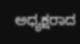ಅಧ್ಯಕ್ಷರಾದ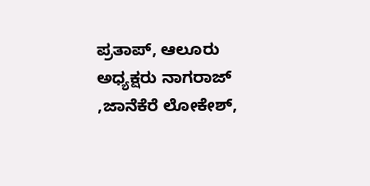ಪ್ರತಾಪ್, ಆಲೂರು ಅಧ್ಯಕ್ಷರು ನಾಗರಾಜ್ ,ಜಾನೆಕೆರೆ ಲೋಕೇಶ್,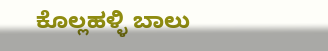ಕೊಲ್ಲಹಳ್ಳಿ ಬಾಲು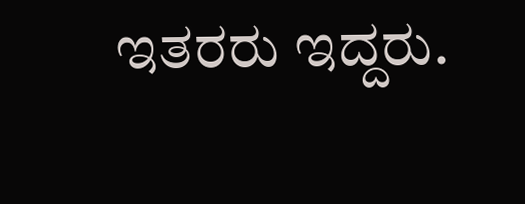ಇತರರು ಇದ್ದರು.